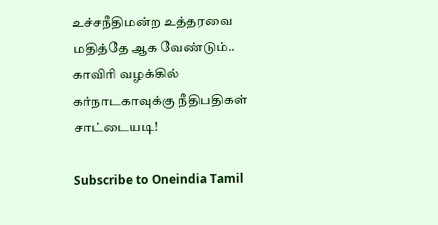உச்சநீதிமன்ற உத்தரவை மதித்தே ஆக வேண்டும்.. காவிரி வழக்கில் கர்நாடகாவுக்கு நீதிபதிகள் சாட்டையடி!

Subscribe to Oneindia Tamil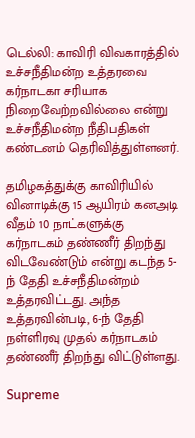டெல்லி: காவிரி விவகாரத்தில் உச்சநீதிமன்ற உத்தரவை கர்நாடகா சரியாக நிறைவேற்றவில்லை என்று உச்சநீதிமன்ற நீதிபதிகள் கண்டனம் தெரிவித்துள்ளனர்.

தமிழகத்துக்கு காவிரியில் வினாடிக்கு 15 ஆயிரம் கனஅடி வீதம் 10 நாட்களுக்கு கர்நாடகம் தண்ணீர் திறந்து விடவேண்டும் என்று கடந்த 5-ந் தேதி உச்சநீதிமன்றம் உத்தரவிட்டது. அந்த உத்தரவின்படி, 6-ந் தேதி நள்ளிரவு முதல் கர்நாடகம் தண்ணீர் திறந்து விட்டுள்ளது.

Supreme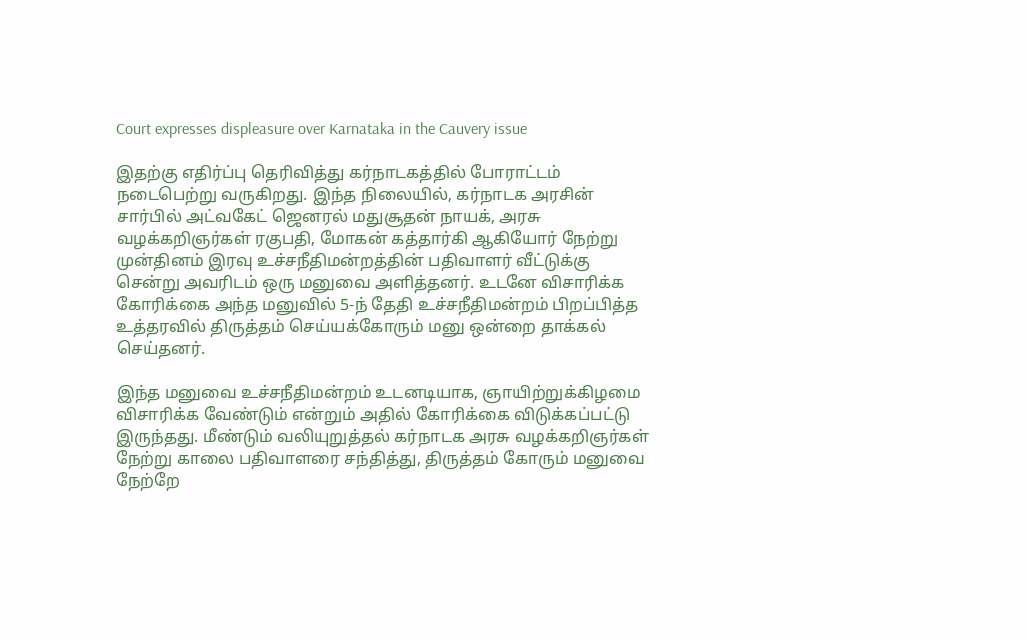Court expresses displeasure over Karnataka in the Cauvery issue

இதற்கு எதிர்ப்பு தெரிவித்து கர்நாடகத்தில் போராட்டம் நடைபெற்று வருகிறது. இந்த நிலையில், கர்நாடக அரசின் சார்பில் அட்வகேட் ஜெனரல் மதுசூதன் நாயக், அரசு வழக்கறிஞர்கள் ரகுபதி, மோகன் கத்தார்கி ஆகியோர் நேற்று முன்தினம் இரவு உச்சநீதிமன்றத்தின் பதிவாளர் வீட்டுக்கு சென்று அவரிடம் ஒரு மனுவை அளித்தனர். உடனே விசாரிக்க கோரிக்கை அந்த மனுவில் 5-ந் தேதி உச்சநீதிமன்றம் பிறப்பித்த உத்தரவில் திருத்தம் செய்யக்கோரும் மனு ஒன்றை தாக்கல் செய்தனர்.

இந்த மனுவை உச்சநீதிமன்றம் உடனடியாக, ஞாயிற்றுக்கிழமை விசாரிக்க வேண்டும் என்றும் அதில் கோரிக்கை விடுக்கப்பட்டு இருந்தது. மீண்டும் வலியுறுத்தல் கர்நாடக அரசு வழக்கறிஞர்கள் நேற்று காலை பதிவாளரை சந்தித்து, திருத்தம் கோரும் மனுவை நேற்றே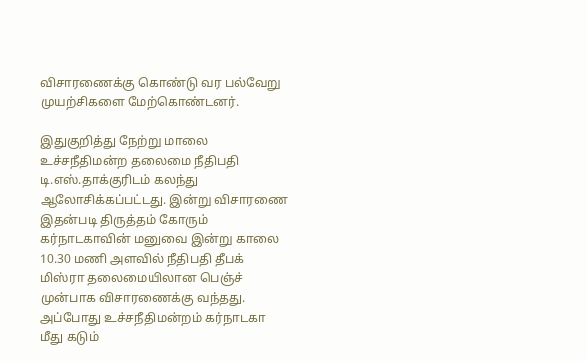விசாரணைக்கு கொண்டு வர பல்வேறு முயற்சிகளை மேற்கொண்டனர்.

இதுகுறித்து நேற்று மாலை உச்சநீதிமன்ற தலைமை நீதிபதி டி.எஸ்.தாக்குரிடம் கலந்து ஆலோசிக்கப்பட்டது. இன்று விசாரணை இதன்படி திருத்தம் கோரும் கர்நாடகாவின் மனுவை இன்று காலை 10.30 மணி அளவில் நீதிபதி தீபக் மிஸ்ரா தலைமையிலான பெஞ்ச் முன்பாக விசாரணைக்கு வந்தது. அப்போது உச்சநீதிமன்றம் கர்நாடகா மீது கடும்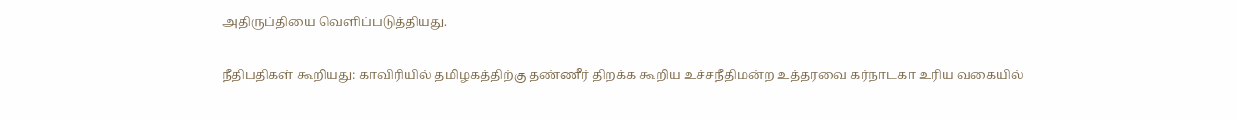அதிருப்தியை வெளிப்படுத்தியது.

நீதிபதிகள் கூறியது: காவிரியில் தமிழகத்திற்கு தண்ணீர் திறக்க கூறிய உச்சநீதிமன்ற உத்தரவை கர்நாடகா உரிய வகையில்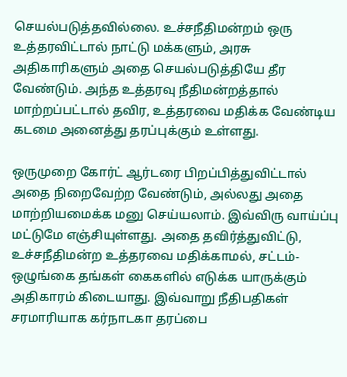செயல்படுத்தவில்லை. உச்சநீதிமன்றம் ஒரு உத்தரவிட்டால் நாட்டு மக்களும், அரசு அதிகாரிகளும் அதை செயல்படுத்தியே தீர வேண்டும். அந்த உத்தரவு நீதிமன்றத்தால் மாற்றப்பட்டால் தவிர, உத்தரவை மதிக்க வேண்டிய கடமை அனைத்து தரப்புக்கும் உள்ளது.

ஒருமுறை கோர்ட் ஆர்டரை பிறப்பித்துவிட்டால் அதை நிறைவேற்ற வேண்டும், அல்லது அதை மாற்றியமைக்க மனு செய்யலாம். இவ்விரு வாய்ப்பு மட்டுமே எஞ்சியுள்ளது. அதை தவிர்த்துவிட்டு, உச்சநீதிமன்ற உத்தரவை மதிக்காமல், சட்டம்-ஒழுங்கை தங்கள் கைகளில் எடுக்க யாருக்கும் அதிகாரம் கிடையாது. இவ்வாறு நீதிபதிகள் சரமாரியாக கர்நாடகா தரப்பை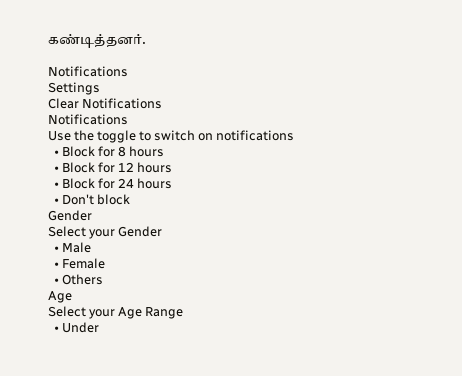கண்டித்தனர்.

Notifications
Settings
Clear Notifications
Notifications
Use the toggle to switch on notifications
  • Block for 8 hours
  • Block for 12 hours
  • Block for 24 hours
  • Don't block
Gender
Select your Gender
  • Male
  • Female
  • Others
Age
Select your Age Range
  • Under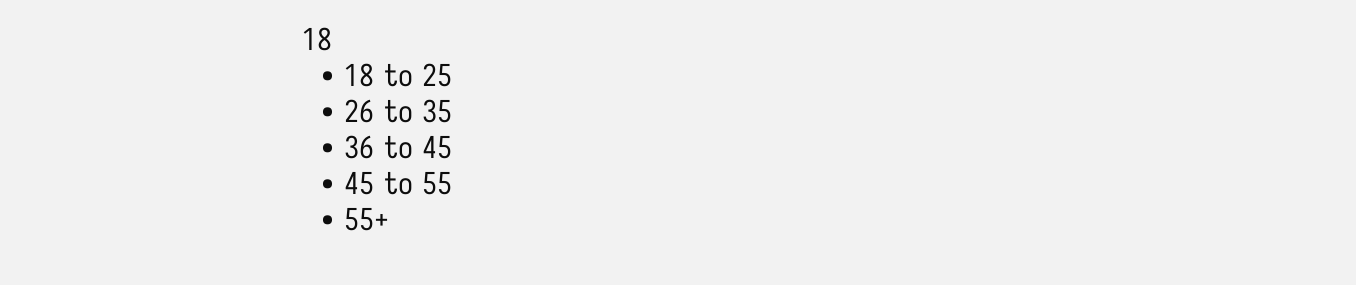18
  • 18 to 25
  • 26 to 35
  • 36 to 45
  • 45 to 55
  • 55+